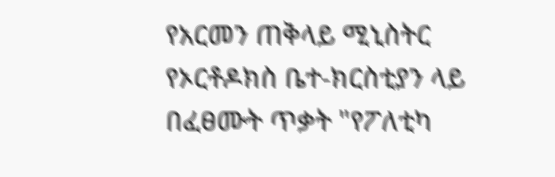የአርመን ጠቅላይ ሚኒስትር የኦርቶዶክስ ቤተ-ክርስቲያን ላይ በፈፀሙት ጥቃት "የፖለቲካ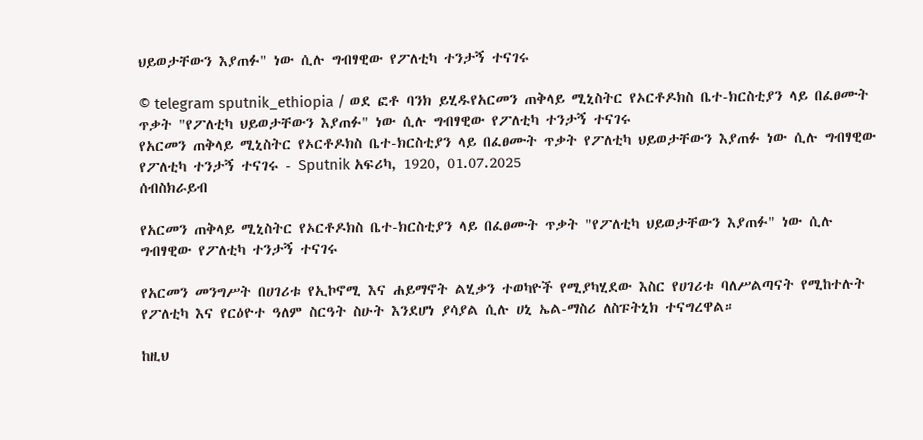ህይወታቸውን እያጠፉ" ነው ሲሉ ግብፃዊው የፖለቲካ ተንታኝ ተናገሩ

© telegram sputnik_ethiopia / ወደ ፎቶ ባንክ ይሂዱየአርመን ጠቅላይ ሚኒስትር የኦርቶዶክስ ቤተ-ክርስቲያን ላይ በፈፀሙት ጥቃት "የፖለቲካ ህይወታቸውን እያጠፉ" ነው ሲሉ ግብፃዊው የፖለቲካ ተንታኝ ተናገሩ
የአርመን ጠቅላይ ሚኒስትር የኦርቶዶክስ ቤተ-ክርስቲያን ላይ በፈፀሙት ጥቃት የፖለቲካ ህይወታቸውን እያጠፉ ነው ሲሉ ግብፃዊው የፖለቲካ ተንታኝ ተናገሩ - Sputnik አፍሪካ, 1920, 01.07.2025
ሰብስክራይብ

የአርመን ጠቅላይ ሚኒስትር የኦርቶዶክስ ቤተ-ክርስቲያን ላይ በፈፀሙት ጥቃት "የፖለቲካ ህይወታቸውን እያጠፉ" ነው ሲሉ ግብፃዊው የፖለቲካ ተንታኝ ተናገሩ

የአርመን መንግሥት በሀገሪቱ የኢኮኖሚ እና ሐይማኖት ልሂቃን ተወካዮች የሚያካሂደው እስር የሀገሪቱ ባለሥልጣናት የሚከተሉት የፖለቲካ እና የርዕዮተ ዓለም ስርዓት ስሁት እንደሆነ ያሳያል ሲሉ ሀኒ ኤል-ማስሪ ለስፑትኒክ ተናግረዋል።

ከዚህ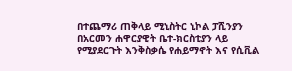በተጨማሪ ጠቅላይ ሚኒስትር ኒኮል ፓሺንያን በአርመን ሐዋርያዊት ቤተ-ክርስቲያን ላይ የሚያደርጉት እንቅስቃሴ የሐይማኖት እና የሲቪል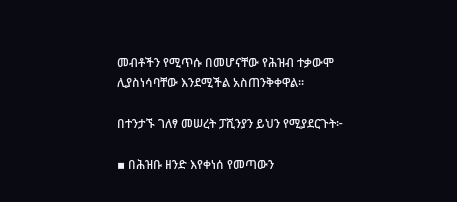መብቶችን የሚጥሱ በመሆናቸው የሕዝብ ተቃውሞ ሊያስነሳባቸው እንደሚችል አስጠንቅቀዋል።

በተንታኙ ገለፃ መሠረት ፓሺንያን ይህን የሚያደርጉት፦

▪ በሕዝቡ ዘንድ እየቀነሰ የመጣውን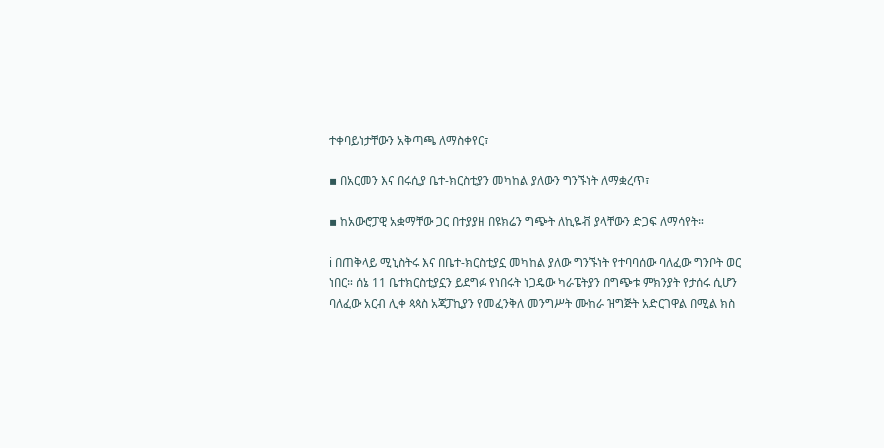ተቀባይነታቸውን አቅጣጫ ለማስቀየር፣

▪ በአርመን እና በሩሲያ ቤተ-ክርስቲያን መካከል ያለውን ግንኙነት ለማቋረጥ፣

▪ ከአውሮፓዊ አቋማቸው ጋር በተያያዘ በዩክሬን ግጭት ለኪዬቭ ያላቸውን ድጋፍ ለማሳየት።

ℹ በጠቅላይ ሚኒስትሩ እና በቤተ-ክርስቲያኗ መካከል ያለው ግንኙነት የተባባሰው ባለፈው ግንቦት ወር ነበር። ሰኔ 11 ቤተክርስቲያኗን ይደግፉ የነበሩት ነጋዴው ካራፔትያን በግጭቱ ምክንያት የታሰሩ ሲሆን ባለፈው አርብ ሊቀ ጳጳስ አጃፓኪያን የመፈንቅለ መንግሥት ሙከራ ዝግጅት አድርገዋል በሚል ክስ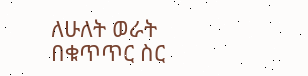ለሁለት ወራት በቁጥጥር ስር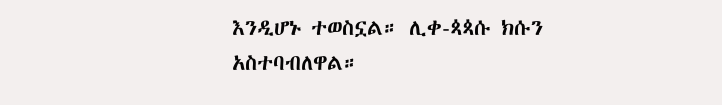እንዲሆኑ ተወስኗል። ሊቀ-ጳጳሱ ክሱን አስተባብለዋል።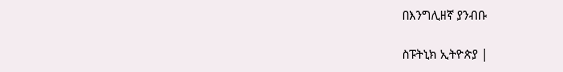በእንግሊዘኛ ያንብቡ

ስፑትኒክ ኢትዮጵያ |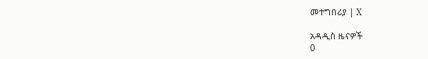መተግበሪያ | X

አዳዲስ ዜናዎች
0